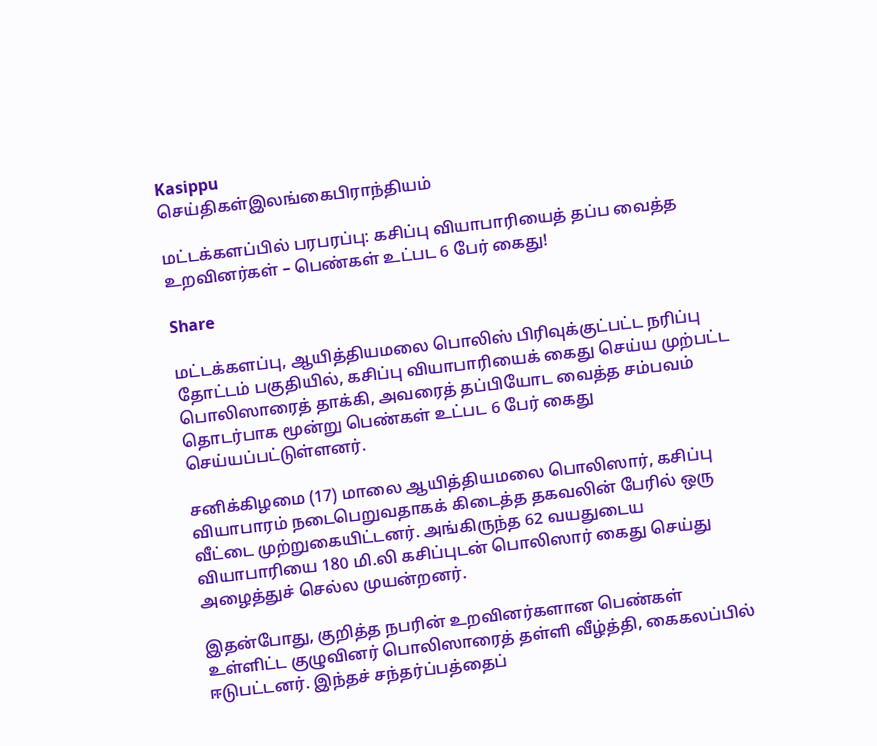Kasippu
செய்திகள்இலங்கைபிராந்தியம்

மட்டக்களப்பில் பரபரப்பு: கசிப்பு வியாபாரியைத் தப்ப வைத்த உறவினர்கள் – பெண்கள் உட்பட 6 பேர் கைது!

Share

மட்டக்களப்பு, ஆயித்தியமலை பொலிஸ் பிரிவுக்குட்பட்ட நரிப்பு தோட்டம் பகுதியில், கசிப்பு வியாபாரியைக் கைது செய்ய முற்பட்ட பொலிஸாரைத் தாக்கி, அவரைத் தப்பியோட வைத்த சம்பவம் தொடர்பாக மூன்று பெண்கள் உட்பட 6 பேர் கைது செய்யப்பட்டுள்ளனர்.

சனிக்கிழமை (17) மாலை ஆயித்தியமலை பொலிஸார், கசிப்பு வியாபாரம் நடைபெறுவதாகக் கிடைத்த தகவலின் பேரில் ஒரு வீட்டை முற்றுகையிட்டனர். அங்கிருந்த 62 வயதுடைய வியாபாரியை 180 மி.லி கசிப்புடன் பொலிஸார் கைது செய்து அழைத்துச் செல்ல முயன்றனர்.

இதன்போது, குறித்த நபரின் உறவினர்களான பெண்கள் உள்ளிட்ட குழுவினர் பொலிஸாரைத் தள்ளி வீழ்த்தி, கைகலப்பில் ஈடுபட்டனர். இந்தச் சந்தர்ப்பத்தைப்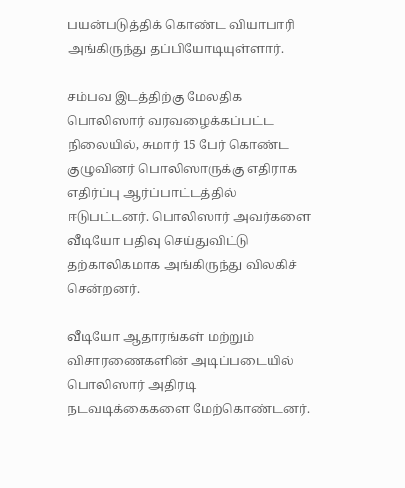பயன்படுத்திக் கொண்ட வியாபாரி அங்கிருந்து தப்பியோடியுள்ளார்.

சம்பவ இடத்திற்கு மேலதிக பொலிஸார் வரவழைக்கப்பட்ட நிலையில், சுமார் 15 பேர் கொண்ட குழுவினர் பொலிஸாருக்கு எதிராக எதிர்ப்பு ஆர்ப்பாட்டத்தில் ஈடுபட்டனர். பொலிஸார் அவர்களை வீடியோ பதிவு செய்துவிட்டு தற்காலிகமாக அங்கிருந்து விலகிச் சென்றனர்.

வீடியோ ஆதாரங்கள் மற்றும் விசாரணைகளின் அடிப்படையில் பொலிஸார் அதிரடி நடவடிக்கைகளை மேற்கொண்டனர்.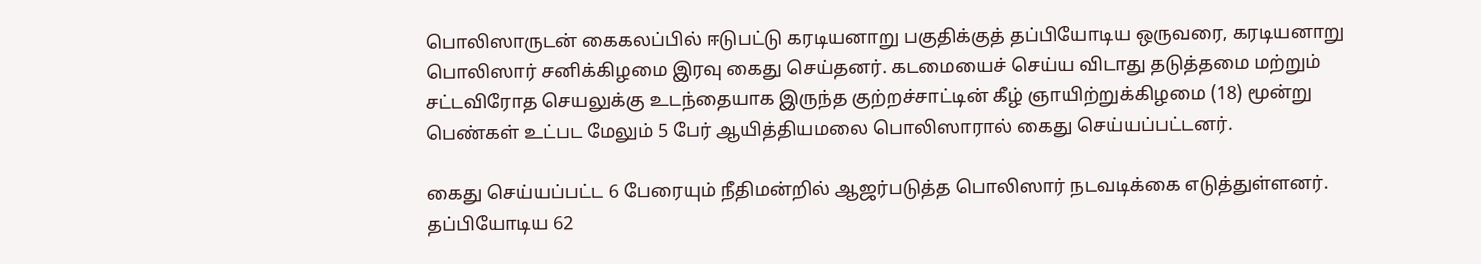பொலிஸாருடன் கைகலப்பில் ஈடுபட்டு கரடியனாறு பகுதிக்குத் தப்பியோடிய ஒருவரை, கரடியனாறு பொலிஸார் சனிக்கிழமை இரவு கைது செய்தனர். கடமையைச் செய்ய விடாது தடுத்தமை மற்றும் சட்டவிரோத செயலுக்கு உடந்தையாக இருந்த குற்றச்சாட்டின் கீழ் ஞாயிற்றுக்கிழமை (18) மூன்று பெண்கள் உட்பட மேலும் 5 பேர் ஆயித்தியமலை பொலிஸாரால் கைது செய்யப்பட்டனர்.

கைது செய்யப்பட்ட 6 பேரையும் நீதிமன்றில் ஆஜர்படுத்த பொலிஸார் நடவடிக்கை எடுத்துள்ளனர். தப்பியோடிய 62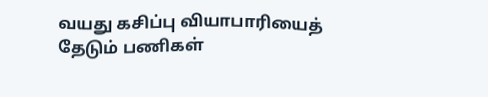வயது கசிப்பு வியாபாரியைத் தேடும் பணிகள்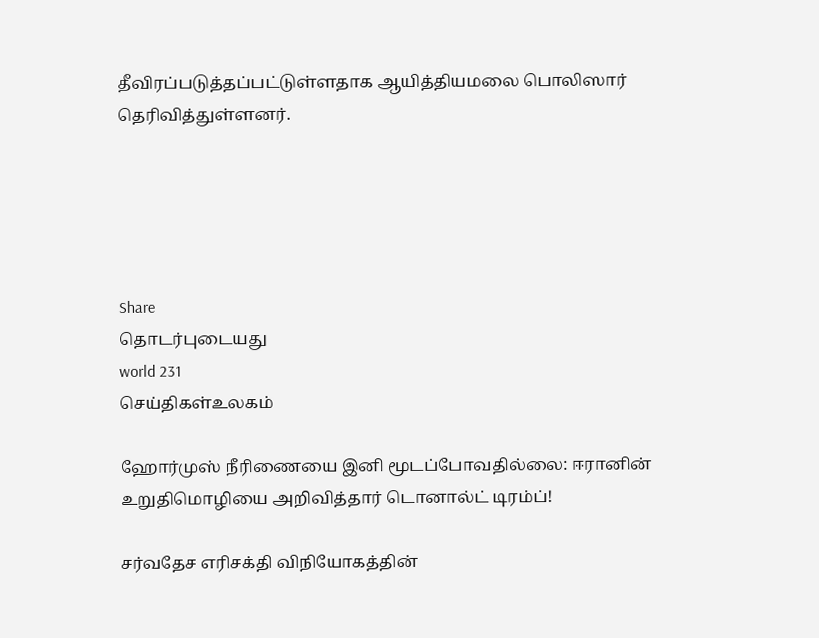தீவிரப்படுத்தப்பட்டுள்ளதாக ஆயித்தியமலை பொலிஸார் தெரிவித்துள்ளனர்.





Share
தொடர்புடையது
world 231
செய்திகள்உலகம்

ஹோர்முஸ் நீரிணையை இனி மூடப்போவதில்லை: ஈரானின் உறுதிமொழியை அறிவித்தார் டொனால்ட் டிரம்ப்!

சர்வதேச எரிசக்தி விநியோகத்தின்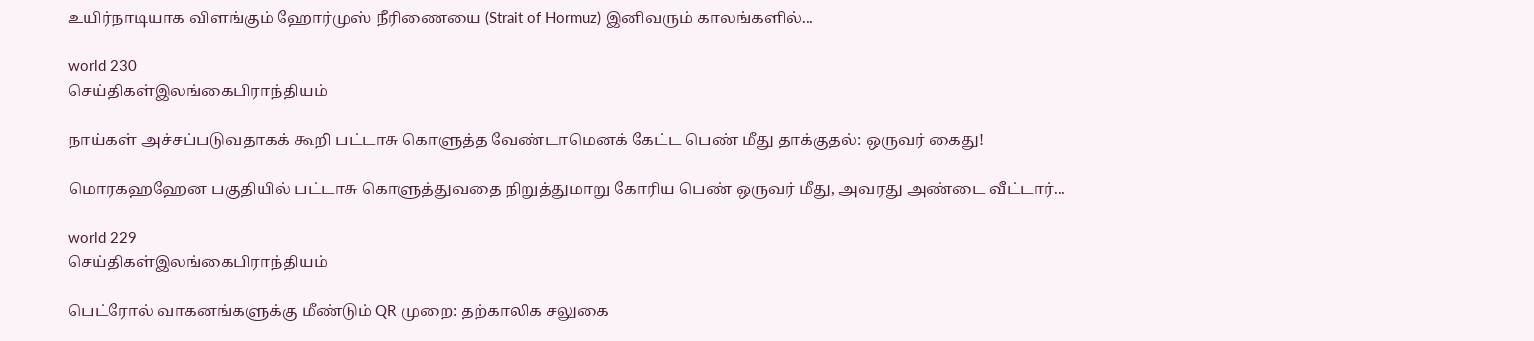உயிர்நாடியாக விளங்கும் ஹோர்முஸ் நீரிணையை (Strait of Hormuz) இனிவரும் காலங்களில்...

world 230
செய்திகள்இலங்கைபிராந்தியம்

நாய்கள் அச்சப்படுவதாகக் கூறி பட்டாசு கொளுத்த வேண்டாமெனக் கேட்ட பெண் மீது தாக்குதல்: ஒருவர் கைது!

மொரகஹஹேன பகுதியில் பட்டாசு கொளுத்துவதை நிறுத்துமாறு கோரிய பெண் ஒருவர் மீது, அவரது அண்டை வீட்டார்...

world 229
செய்திகள்இலங்கைபிராந்தியம்

பெட்ரோல் வாகனங்களுக்கு மீண்டும் QR முறை: தற்காலிக சலுகை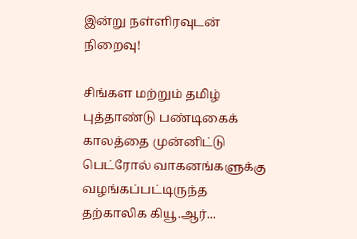இன்று நள்ளிரவுடன் நிறைவு!

சிங்கள மற்றும் தமிழ் புத்தாண்டு பண்டிகைக் காலத்தை முன்னிட்டு பெட்ரோல் வாகனங்களுக்கு வழங்கப்பட்டிருந்த தற்காலிக கியூ.ஆர்...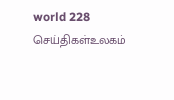world 228
செய்திகள்உலகம்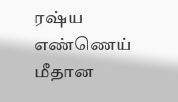ரஷ்ய எண்ணெய் மீதான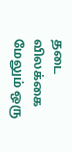தடை விலக்கை மேலும் ஒரு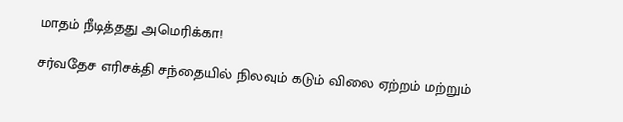மாதம் நீடித்தது அமெரிக்கா!

சர்வதேச எரிசக்தி சந்தையில் நிலவும் கடும் விலை ஏற்றம் மற்றும்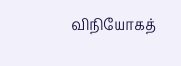விநியோகத்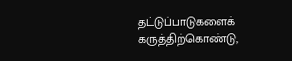தட்டுப்பாடுகளைக் கருத்திற்கொண்டு,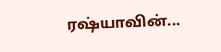ரஷ்யாவின்...